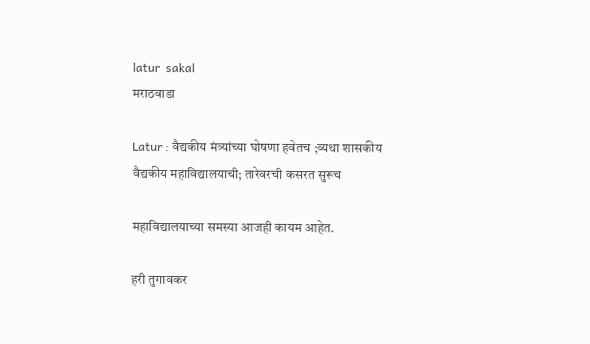latur  sakal
मराठवाडा

Latur : वैद्यकीय मंत्र्यांच्या घोषणा हवेतच ;व्यथा शासकीय वैद्यकीय महाविद्यालयाची; तारेवरची कसरत सुरूच

महाविद्यालयाच्या समस्या आजही कायम आहेत.

हरी तुगावकर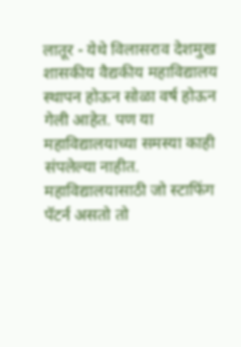लातूर - येथे विलासराव देशमुख शासकीय वैद्यकीय महाविद्यालय स्थापन होऊन सोळा वर्ष होऊन गेली आहेत. पण या महाविद्यालयाच्या समस्या काही संपलेल्या नाहीत. महाविद्यालयासाठी जो स्टाफिंग पॅटर्न असतो तो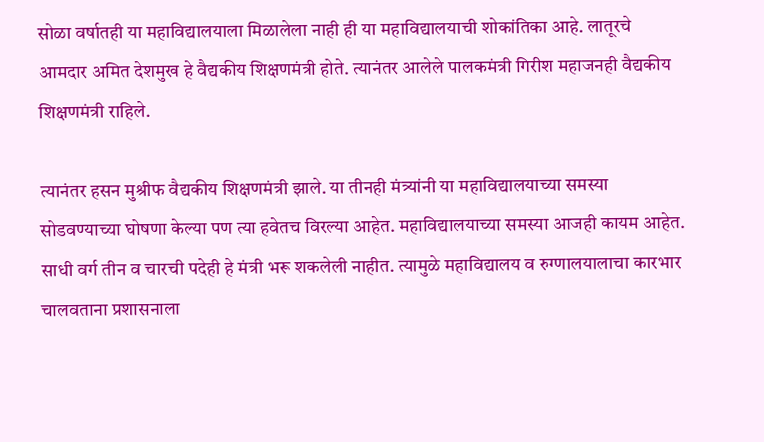सोळा वर्षातही या महाविद्यालयाला मिळालेला नाही ही या महाविद्यालयाची शोकांतिका आहे. लातूरचे आमदार अमित देशमुख हे वैद्यकीय शिक्षणमंत्री होते. त्यानंतर आलेले पालकमंत्री गिरीश महाजनही वैद्यकीय शिक्षणमंत्री राहिले.

त्यानंतर हसन मुश्रीफ वैद्यकीय शिक्षणमंत्री झाले. या तीनही मंत्र्यांनी या महाविद्यालयाच्या समस्या सोडवण्याच्या घोषणा केल्या पण त्या हवेतच विरल्या आहेत. महाविद्यालयाच्या समस्या आजही कायम आहेत. साधी वर्ग तीन व चारची पदेही हे मंत्री भरू शकलेली नाहीत. त्यामुळे महाविद्यालय व रुग्णालयालाचा कारभार चालवताना प्रशासनाला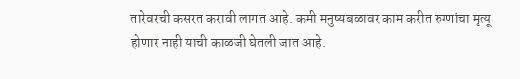तारेवरची कसरत करावी लागत आहे. कमी मनुष्यबळावर काम करीत रुग्णांचा मृत्यू होणार नाही याची काळजी घेतली जात आहे.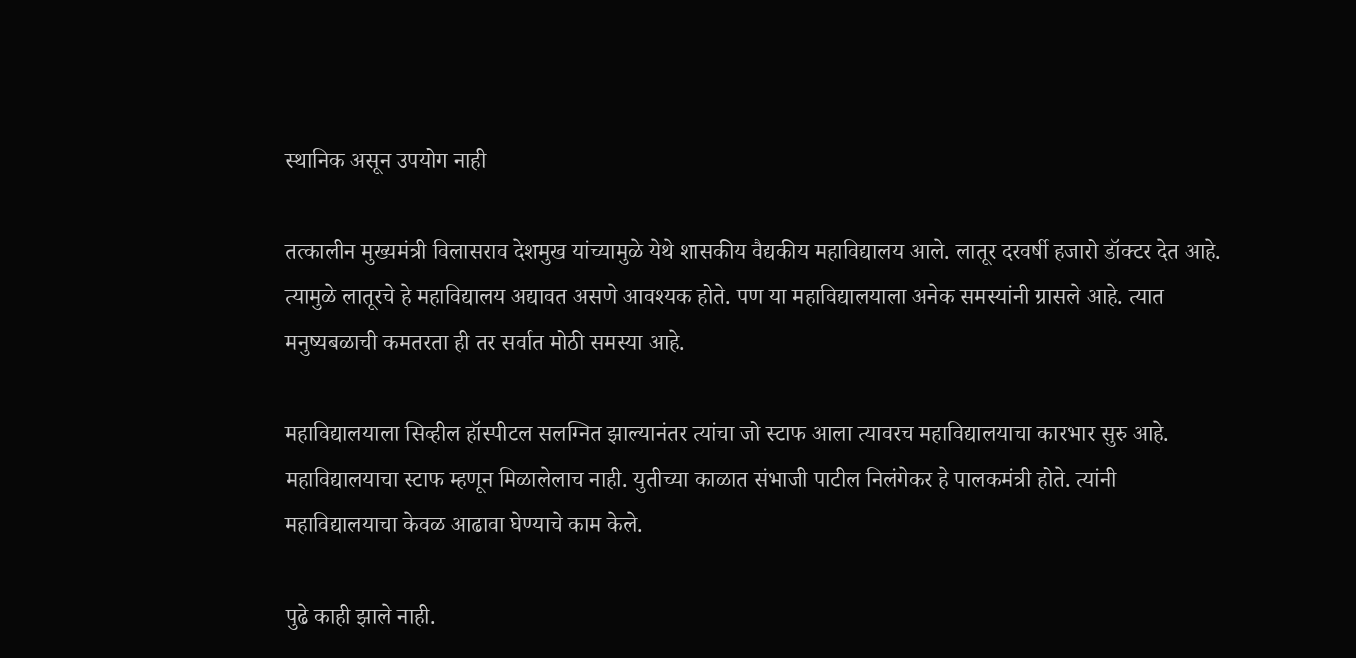स्थानिक असून उपयोग नाही

तत्कालीन मुख्यमंत्री विलासराव देशमुख यांच्यामुळे येथे शासकीय वैद्यकीय महाविद्यालय आले. लातूर दरवर्षी हजारो डॉक्टर देत आहे. त्यामुळे लातूरचे हे महाविद्यालय अद्यावत असणे आवश्यक होते. पण या महाविद्यालयाला अनेक समस्यांनी ग्रासले आहे. त्यात मनुष्यबळाची कमतरता ही तर सर्वात मोठी समस्या आहे.

महाविद्यालयाला सिव्हील हॉस्पीटल सलग्नित झाल्यानंतर त्यांचा जो स्टाफ आला त्यावरच महाविद्यालयाचा कारभार सुरु आहे. महाविद्यालयाचा स्टाफ म्हणून मिळालेलाच नाही. युतीच्या काळात संभाजी पाटील निलंगेकर हे पालकमंत्री होते. त्यांनी महाविद्यालयाचा केवळ आढावा घेण्याचे काम केले.

पुढे काही झाले नाही.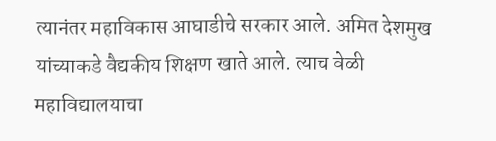त्यानंतर महाविकास आघाडीचे सरकार आले. अमित देशमुख यांच्याकडे वैद्यकीय शिक्षण खाते आले. त्याच वेळी महाविद्यालयाचा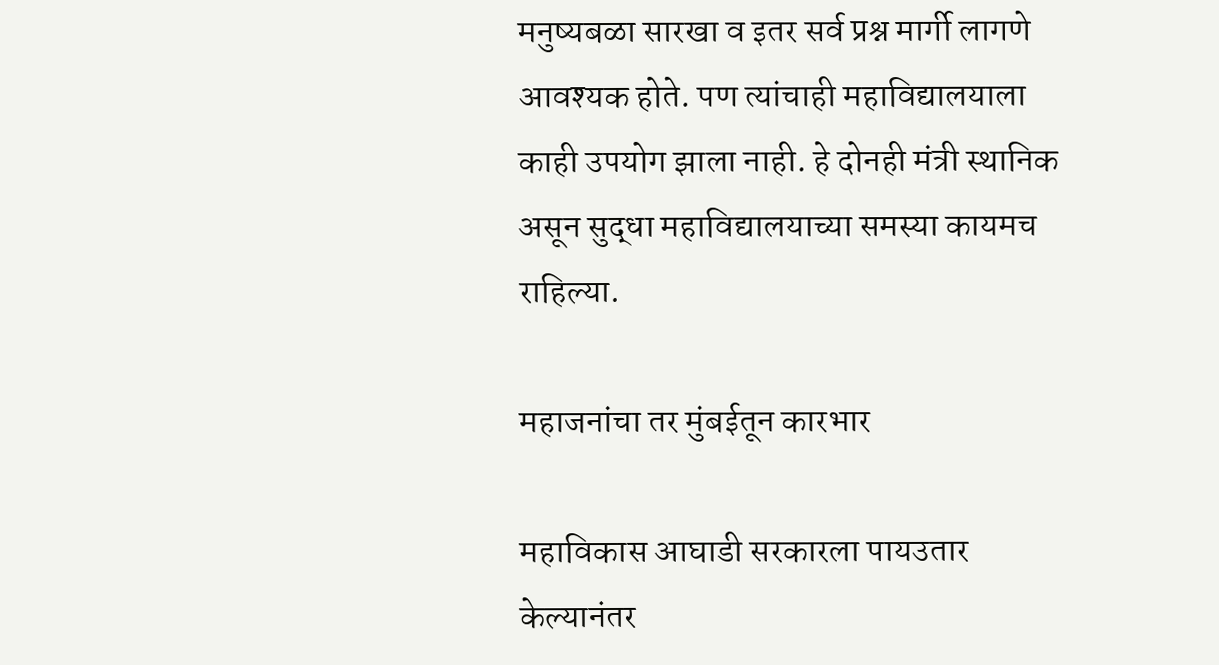मनुष्यबळा सारखा व इतर सर्व प्रश्न मार्गी लागणे आवश्यक होते. पण त्यांचाही महाविद्यालयाला काही उपयोग झाला नाही. हे दोनही मंत्री स्थानिक असून सुद्धा महाविद्यालयाच्या समस्या कायमच राहिल्या.

महाजनांचा तर मुंबईतून कारभार

महाविकास आघाडी सरकारला पायउतार केल्यानंतर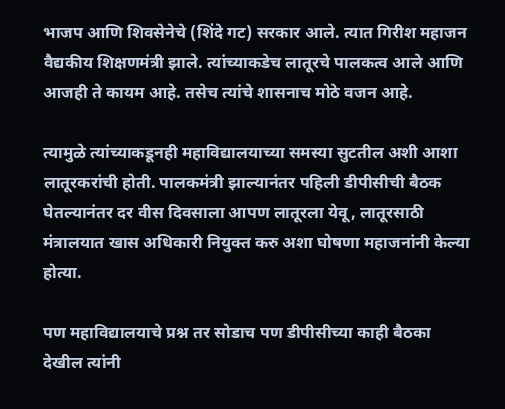भाजप आणि शिवसेनेचे (शिंदे गट) सरकार आले. त्यात गिरीश महाजन वैद्यकीय शिक्षणमंत्री झाले. त्यांच्याकडेच लातूरचे पालकत्व आले आणि आजही ते कायम आहे. तसेच त्यांचे शासनाच मोठे वजन आहे.

त्यामुळे त्यांच्याकडूनही महाविद्यालयाच्या समस्या सुटतील अशी आशा लातूरकरांची होती. पालकमंत्री झाल्यानंतर पहिली डीपीसीची बैठक घेतल्यानंतर दर वीस दिवसाला आपण लातूरला येवू, लातूरसाठी मंत्रालयात खास अधिकारी नियुक्त करु अशा घोषणा महाजनांनी केल्या होत्या.

पण महाविद्यालयाचे प्रश्न तर सोडाच पण डीपीसीच्या काही बैठका देखील त्यांनी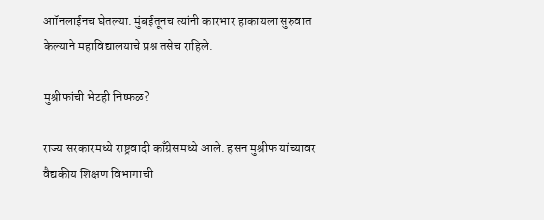आॉनलाईनच घेतल्या. मुंबईतूनच त्यांनी कारभार हाकायला सुरुवात केल्याने महाविद्यालयाचे प्रश्न तसेच राहिले.

मुश्रीफांची भेटही निष्फळ?

राज्य सरकारमध्ये राष्ट्रवादी काँग्रेसमध्ये आले. हसन मुश्रीफ यांच्यावर वैद्यकीय शिक्षण विभागाची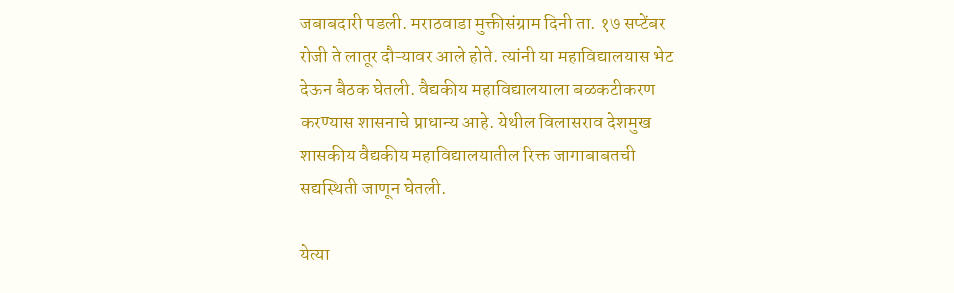जबाबदारी पडली. मराठवाडा मुक्तीसंग्राम दिनी ता. १७ सप्टेंबर रोजी ते लातूर दौऱ्यावर आले होते. त्यांनी या महाविद्यालयास भेट देऊन बैठक घेतली. वैद्यकीय महाविद्यालयाला बळकटीकरण करण्यास शासनाचे प्राधान्य आहे. येथील विलासराव देशमुख शासकीय वैद्यकीय महाविद्यालयातील रिक्त जागाबाबतची सद्यस्थिती जाणून घेतली.

येत्या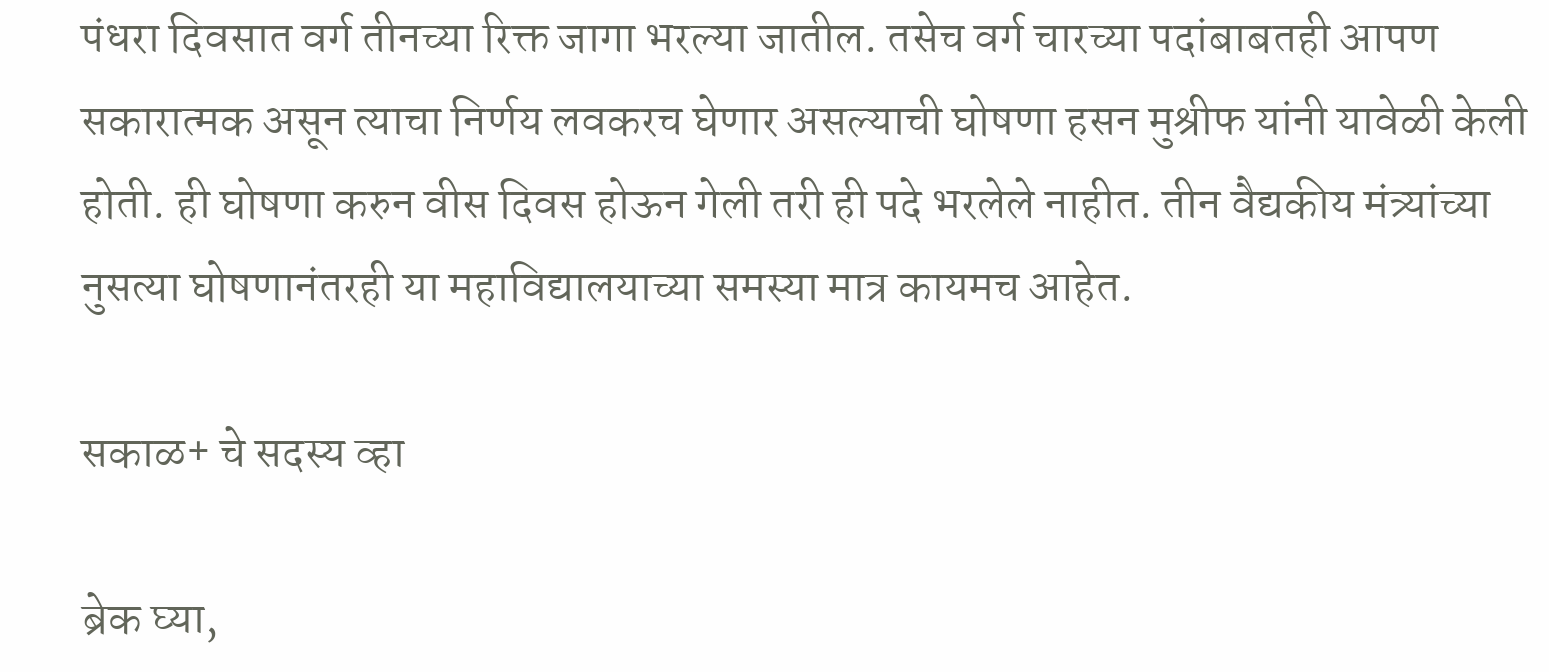पंधरा दिवसात वर्ग तीनच्या रिक्त जागा भरल्या जातील. तसेच वर्ग चारच्या पदांबाबतही आपण सकारात्मक असून त्याचा निर्णय लवकरच घेणार असल्याची घोषणा हसन मुश्रीफ यांनी यावेळी केली होती. ही घोषणा करुन वीस दिवस होऊन गेली तरी ही पदे भरलेले नाहीत. तीन वैद्यकीय मंत्र्यांच्या नुसत्या घोषणानंतरही या महाविद्यालयाच्या समस्या मात्र कायमच आहेत.

सकाळ+ चे सदस्य व्हा

ब्रेक घ्या,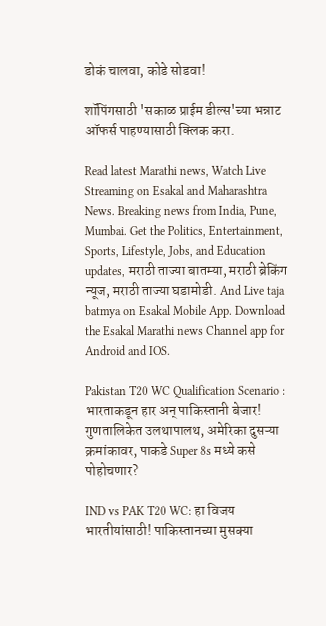डोकं चालवा, कोडे सोडवा!

शॉपिंगसाठी 'सकाळ प्राईम डील्स'च्या भन्नाट ऑफर्स पाहण्यासाठी क्लिक करा.

Read latest Marathi news, Watch Live Streaming on Esakal and Maharashtra News. Breaking news from India, Pune, Mumbai. Get the Politics, Entertainment, Sports, Lifestyle, Jobs, and Education updates, मराठी ताज्या बातम्या, मराठी ब्रेकिंग न्यूज, मराठी ताज्या घडामोडी. And Live taja batmya on Esakal Mobile App. Download the Esakal Marathi news Channel app for Android and IOS.

Pakistan T20 WC Qualification Scenario : भारताकडून हार अन् पाकिस्तानी बेजार! गुणतालिकेत उलथापालथ, अमेरिका दुसऱ्या क्रमांकावर, पाकडे Super 8s मध्ये कसे पोहोचणार?

IND vs PAK T20 WC: हा विजय भारतीयांसाठी! पाकिस्तानच्या मुसक्या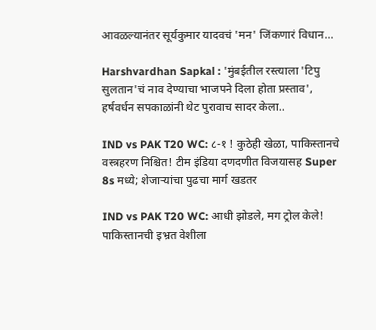आवळल्यानंतर सूर्यकुमार यादवचं 'मन' जिंकणारं विधान...

Harshvardhan Sapkal : 'मुंबईतील रस्त्याला 'टिपु सुलतान'चं नाव देण्याचा भाजपने दिला होता प्रस्ताव', हर्षवर्धन सपकाळांनी थेट पुरावाच सादर केला..

IND vs PAK T20 WC: ८-१ ! कुठेही खेळा, पाकिस्तानचे वस्त्रहरण निश्चित! टीम इंडिया दणदणीत विजयासह Super 8s मध्ये; शेजाऱ्यांचा पुढचा मार्ग खडतर

IND vs PAK T20 WC: आधी झोडले, मग ट्रोल केले! पाकिस्तानची इभ्रत वेशीला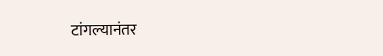टांगल्यानंतर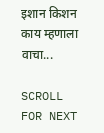इशान किशन काय म्हणाला वाचा...

SCROLL FOR NEXT